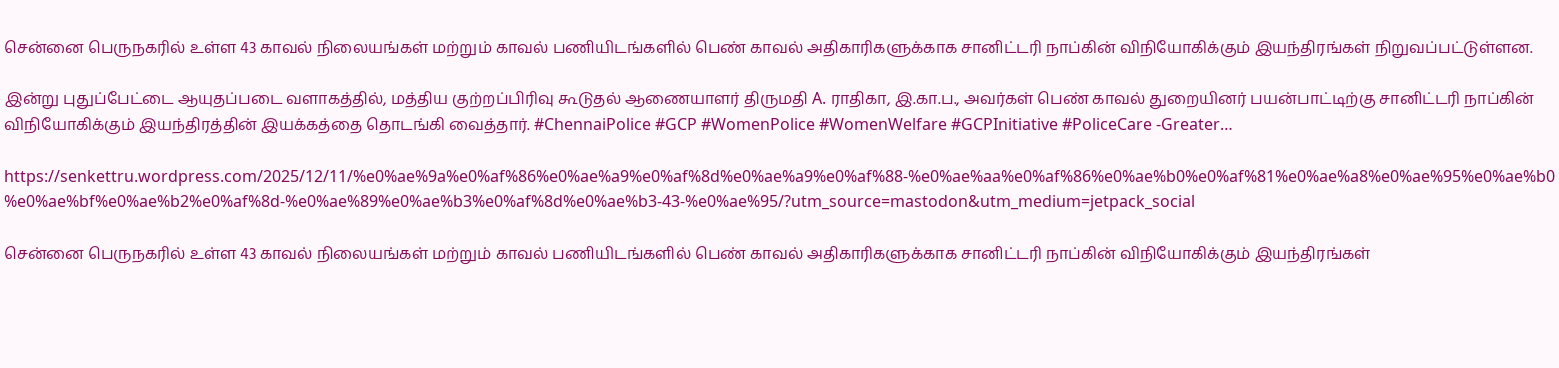சென்னை பெருநகரில் உள்ள 43 காவல் நிலையங்கள் மற்றும் காவல் பணியிடங்களில் பெண் காவல் அதிகாரிகளுக்காக சானிட்டரி நாப்கின் விநியோகிக்கும் இயந்திரங்கள் நிறுவப்பட்டுள்ளன.

இன்று புதுப்பேட்டை ஆயுதப்படை வளாகத்தில், மத்திய குற்றப்பிரிவு கூடுதல் ஆணையாளர் திருமதி A. ராதிகா, இ.கா.ப., அவர்கள் பெண் காவல் துறையினர் பயன்பாட்டிற்கு சானிட்டரி நாப்கின் விநியோகிக்கும் இயந்திரத்தின் இயக்கத்தை தொடங்கி வைத்தார். #ChennaiPolice #GCP #WomenPolice #WomenWelfare #GCPInitiative #PoliceCare -Greater…

https://senkettru.wordpress.com/2025/12/11/%e0%ae%9a%e0%af%86%e0%ae%a9%e0%af%8d%e0%ae%a9%e0%af%88-%e0%ae%aa%e0%af%86%e0%ae%b0%e0%af%81%e0%ae%a8%e0%ae%95%e0%ae%b0%e0%ae%bf%e0%ae%b2%e0%af%8d-%e0%ae%89%e0%ae%b3%e0%af%8d%e0%ae%b3-43-%e0%ae%95/?utm_source=mastodon&utm_medium=jetpack_social

சென்னை பெருநகரில் உள்ள 43 காவல் நிலையங்கள் மற்றும் காவல் பணியிடங்களில் பெண் காவல் அதிகாரிகளுக்காக சானிட்டரி நாப்கின் விநியோகிக்கும் இயந்திரங்கள்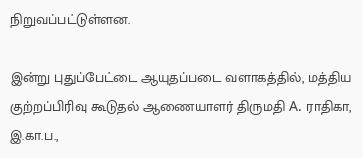நிறுவப்பட்டுள்ளன.

இன்று புதுப்பேட்டை ஆயுதப்படை வளாகத்தில், மத்திய குற்றப்பிரிவு கூடுதல் ஆணையாளர் திருமதி A. ராதிகா, இ.கா.ப.,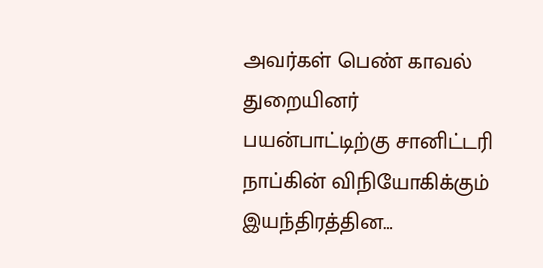அவர்கள் பெண் காவல் துறையினர் பயன்பாட்டிற்கு சானிட்டரி நாப்கின் விநியோகிக்கும் இயந்திரத்தின…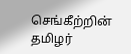செங்கீற்றின் தமிழர்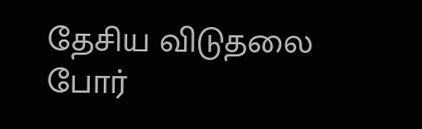தேசிய விடுதலை போர்